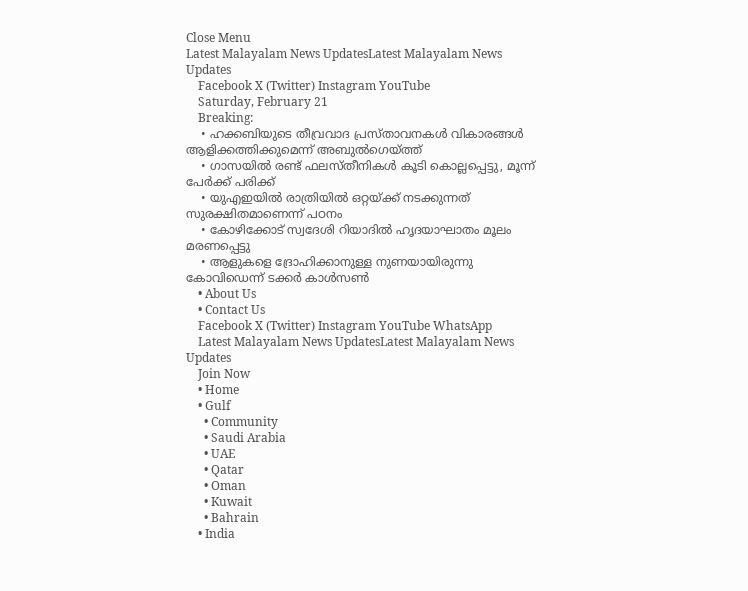Close Menu
Latest Malayalam News UpdatesLatest Malayalam News Updates
    Facebook X (Twitter) Instagram YouTube
    Saturday, February 21
    Breaking:
    • ഹക്കബിയുടെ തീവ്രവാദ പ്രസ്താവനകള്‍ വികാരങ്ങള്‍ ആളിക്കത്തിക്കുമെന്ന് അബുല്‍ഗെയ്ത്ത്
    • ഗാസയില്‍ രണ്ട് ഫലസ്തീനികള്‍ കൂടി കൊല്ലപ്പെട്ടു, മൂന്ന് പേര്‍ക്ക് പരിക്ക്
    • യുഎഇയിൽ രാത്രിയിൽ ഒറ്റയ്ക്ക് നടക്കുന്നത് സുരക്ഷിതമാണെന്ന് പഠനം
    • കോഴിക്കോട് സ്വദേശി റിയാദിൽ ഹൃദയാഘാതം മൂലം മരണപ്പെട്ടു
    • ആളുകളെ ദ്രോഹിക്കാനുള്ള നുണയായിരുന്നു കോവിഡെന്ന് ടക്കര്‍ കാള്‍സണ്‍
    • About Us
    • Contact Us
    Facebook X (Twitter) Instagram YouTube WhatsApp
    Latest Malayalam News UpdatesLatest Malayalam News Updates
    Join Now
    • Home
    • Gulf
      • Community
      • Saudi Arabia
      • UAE
      • Qatar
      • Oman
      • Kuwait
      • Bahrain
    • India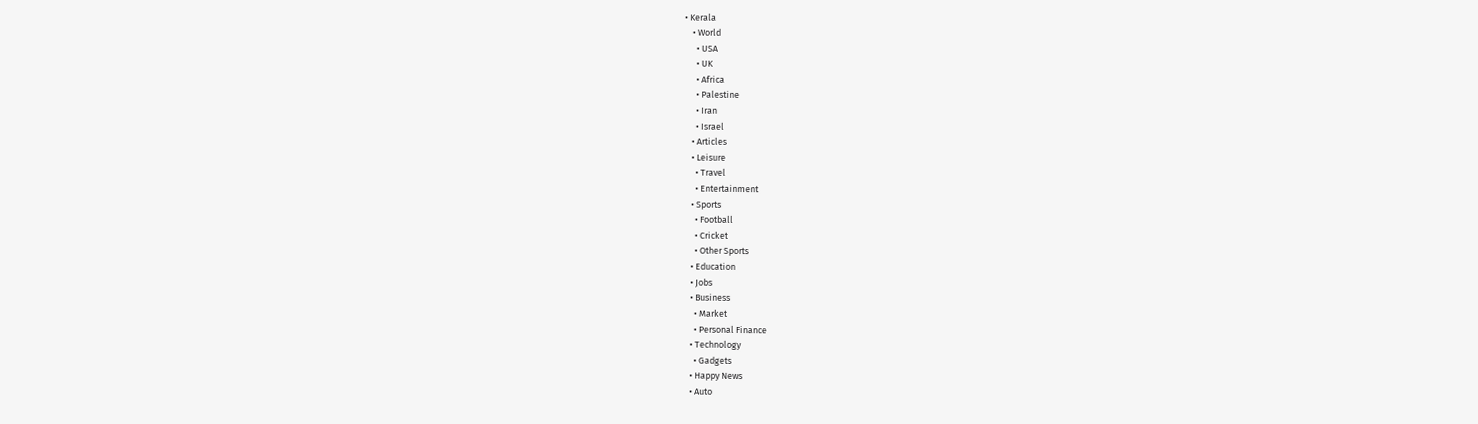• Kerala
    • World
      • USA
      • UK
      • Africa
      • Palestine
      • Iran
      • Israel
    • Articles
    • Leisure
      • Travel
      • Entertainment
    • Sports
      • Football
      • Cricket
      • Other Sports
    • Education
    • Jobs
    • Business
      • Market
      • Personal Finance
    • Technology
      • Gadgets
    • Happy News
    • Auto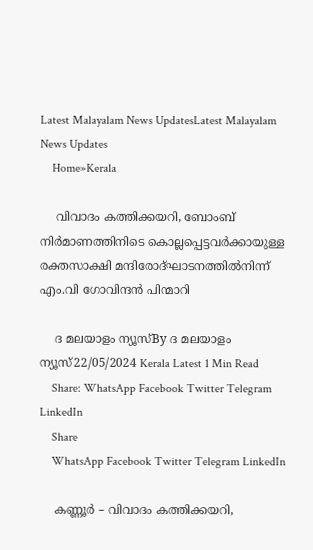Latest Malayalam News UpdatesLatest Malayalam News Updates
    Home»Kerala

    വിവാദം കത്തിക്കയറി, ബോംബ് നിർമാണത്തിനിടെ കൊല്ലപ്പെട്ടവർക്കായുള്ള രക്തസാക്ഷി മന്ദിരോദ്ഘാടനത്തിൽനിന്ന് എം.വി ഗോവിന്ദൻ പിന്മാറി

    ദ മലയാളം ന്യൂസ്By ദ മലയാളം ന്യൂസ്22/05/2024 Kerala Latest 1 Min Read
    Share: WhatsApp Facebook Twitter Telegram LinkedIn
    Share
    WhatsApp Facebook Twitter Telegram LinkedIn

    കണ്ണൂർ – വിവാദം കത്തിക്കയറി,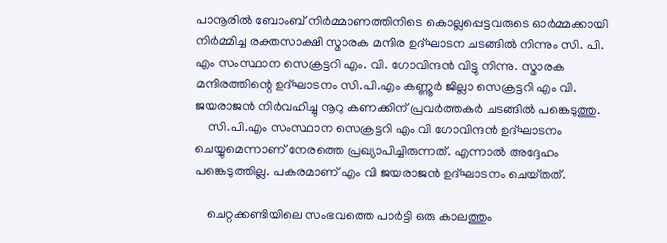പാനൂരിൽ ബോംബ് നിർമ്മാണത്തിനിടെ കൊല്ലപ്പെട്ടവരുടെ ഓർമ്മക്കായി നിർമ്മിച്ച രക്തസാക്ഷി സ്മാരക മന്ദിര ഉദ്ഘാടന ചടങ്ങിൽ നിന്നും സി. പി. എം സംസ്ഥാന സെക്രട്ടറി എം. വി. ഗോവിന്ദൻ വിട്ടു നിന്നു. സ്മാരക മന്ദിരത്തിന്റെ ഉദ്ഘാടനം സി.പി.എം കണ്ണൂർ ജില്ലാ സെക്രട്ടറി എം വി. ജയരാജൻ നിർവഹിച്ചു നൂറു കണക്കിന് പ്രവർത്തകർ ചടങ്ങിൽ പങ്കെടുത്തു.
    സി.പി.എം സംസ്ഥാന സെക്രട്ടറി എം വി ഗോവിന്ദൻ ഉദ്ഘാടനം ചെയ്യുമെന്നാണ് നേരത്തെ പ്രഖ്യാപിച്ചിരുന്നത്. എന്നാൽ അദ്ദേഹം പങ്കെടുത്തില്ല. പകരമാണ് എം വി ജയരാജൻ ഉദ്ഘാടനം ചെയ്‌തത്.

    ചെറ്റക്കണ്ടിയിലെ സംഭവത്തെ പാർട്ടി ഒരു കാലത്തും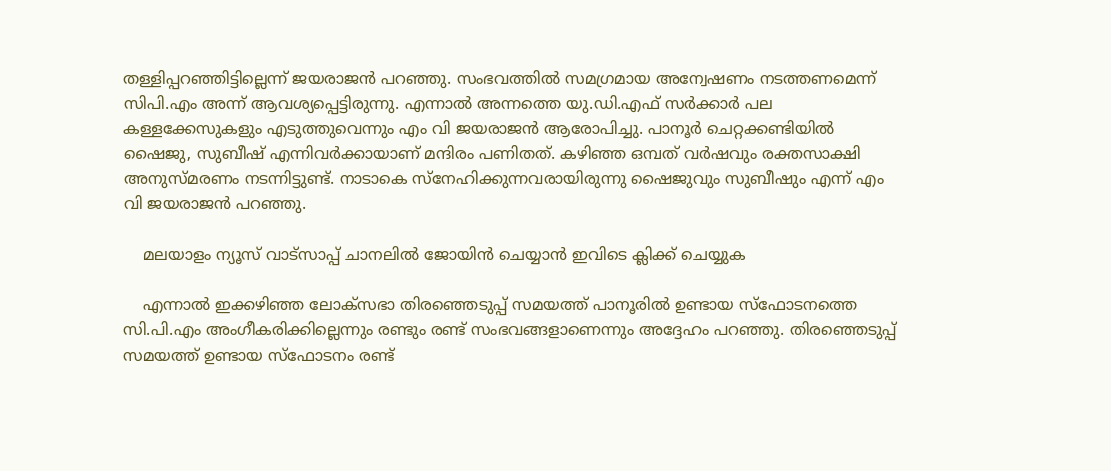തള്ളിപ്പറഞ്ഞിട്ടില്ലെന്ന് ജയരാജൻ പറഞ്ഞു. സംഭവത്തിൽ സമഗ്രമായ അന്വേഷണം നടത്തണമെന്ന് സിപി.എം അന്ന് ആവശ്യപ്പെട്ടിരുന്നു. എന്നാൽ അന്നത്തെ യു.ഡി.എഫ് സർക്കാർ പല കള്ളക്കേസുകളും എടുത്തുവെന്നും എം വി ജയരാജൻ ആരോപിച്ചു. പാനൂർ ചെറ്റക്കണ്ടിയിൽ ഷൈജു, സുബീഷ് എന്നിവർക്കായാണ് മന്ദിരം പണിതത്. കഴിഞ്ഞ ഒമ്പത് വർഷവും രക്തസാക്ഷി അനുസ്മരണം നടന്നിട്ടുണ്ട്. നാടാകെ സ്നേഹിക്കുന്നവരായിരുന്നു ഷൈജുവും സുബീഷും എന്ന് എം വി ജയരാജൻ പറഞ്ഞു.

    മലയാളം ന്യൂസ് വാട്സാപ്പ് ചാനലിൽ ജോയിൻ ചെയ്യാൻ ഇവിടെ ക്ലിക്ക് ചെയ്യുക

    എന്നാൽ ഇക്കഴിഞ്ഞ ലോക്സഭാ തിരഞ്ഞെടുപ്പ് സമയത്ത് പാനൂരിൽ ഉണ്ടായ സ്ഫോടനത്തെ സി.പി.എം അംഗീകരിക്കില്ലെന്നും രണ്ടും രണ്ട് സംഭവങ്ങളാണെന്നും അദ്ദേഹം പറഞ്ഞു. തിരഞ്ഞെടുപ്പ് സമയത്ത് ഉണ്ടായ സ്ഫോടനം രണ്ട്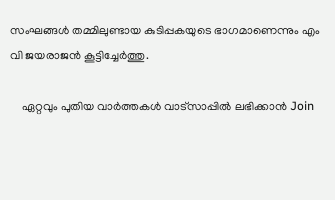സംഘങ്ങൾ തമ്മിലുണ്ടായ കുടിപ്പകയുടെ ഭാഗമാണെന്നും എം വി ജയരാജൻ കൂട്ടിച്ചേർത്തു.

    ഏറ്റവും പുതിയ വാർത്തകൾ വാട്സാപ്പിൽ ലഭിക്കാൻ Join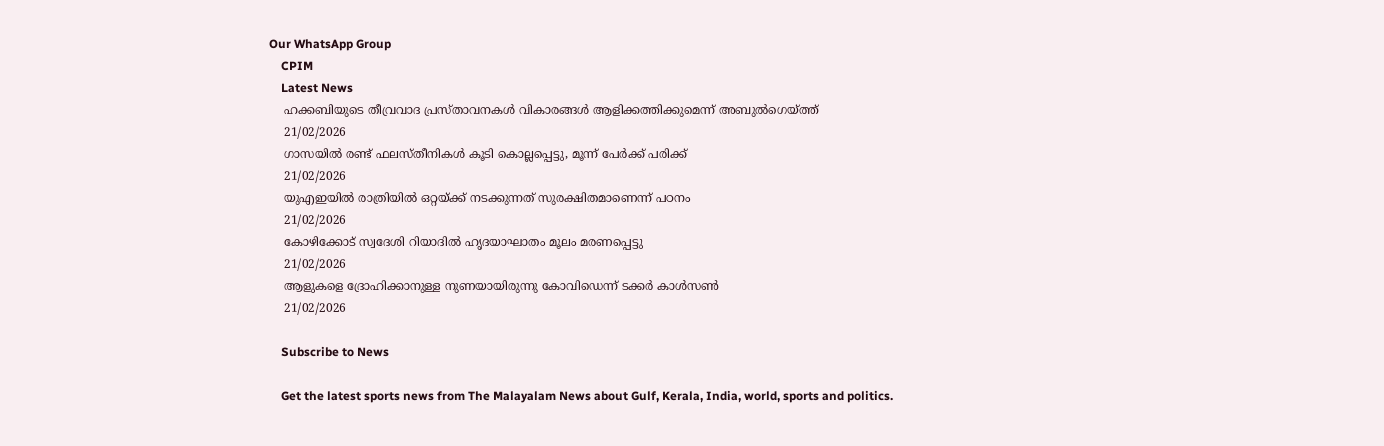Our WhatsApp Group
    CPIM
    Latest News
    ഹക്കബിയുടെ തീവ്രവാദ പ്രസ്താവനകള്‍ വികാരങ്ങള്‍ ആളിക്കത്തിക്കുമെന്ന് അബുല്‍ഗെയ്ത്ത്
    21/02/2026
    ഗാസയില്‍ രണ്ട് ഫലസ്തീനികള്‍ കൂടി കൊല്ലപ്പെട്ടു, മൂന്ന് പേര്‍ക്ക് പരിക്ക്
    21/02/2026
    യുഎഇയിൽ രാത്രിയിൽ ഒറ്റയ്ക്ക് നടക്കുന്നത് സുരക്ഷിതമാണെന്ന് പഠനം
    21/02/2026
    കോഴിക്കോട് സ്വദേശി റിയാദിൽ ഹൃദയാഘാതം മൂലം മരണപ്പെട്ടു
    21/02/2026
    ആളുകളെ ദ്രോഹിക്കാനുള്ള നുണയായിരുന്നു കോവിഡെന്ന് ടക്കര്‍ കാള്‍സണ്‍
    21/02/2026

    Subscribe to News

    Get the latest sports news from The Malayalam News about Gulf, Kerala, India, world, sports and politics.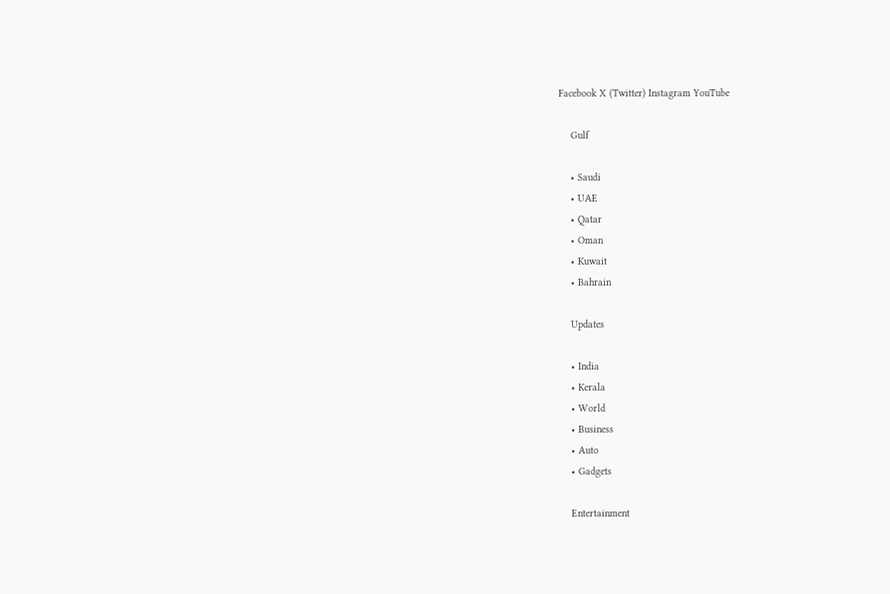Facebook X (Twitter) Instagram YouTube

    Gulf

    • Saudi
    • UAE
    • Qatar
    • Oman
    • Kuwait
    • Bahrain

    Updates

    • India
    • Kerala
    • World
    • Business
    • Auto
    • Gadgets

    Entertainment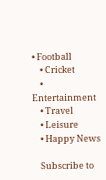• Football
    • Cricket
    • Entertainment
    • Travel
    • Leisure
    • Happy News

    Subscribe to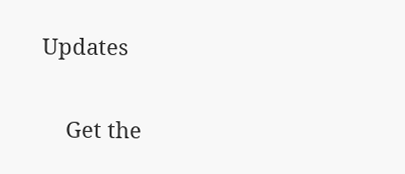Updates

    Get the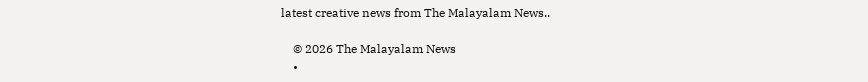latest creative news from The Malayalam News..

    © 2026 The Malayalam News
    •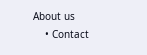About us
    • Contact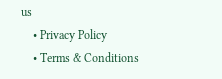us
    • Privacy Policy
    • Terms & Conditions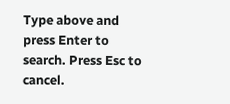Type above and press Enter to search. Press Esc to cancel.